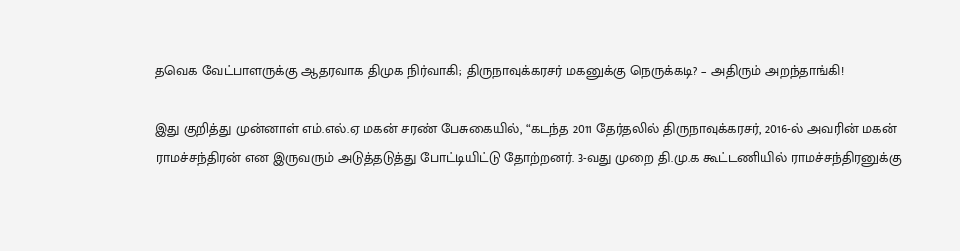தவெக வேட்பாளருக்கு ஆதரவாக திமுக நிர்வாகி; திருநாவுக்கரசர் மகனுக்கு நெருக்கடி? – அதிரும் அறந்தாங்கி!

இது குறித்து முன்னாள் எம்.எல்.ஏ மகன் சரண் பேசுகையில், “கடந்த 2011 தேர்தலில் திருநாவுக்கரசர், 2016-ல் அவரின் மகன் ராமச்சந்திரன் என இருவரும் அடுத்தடுத்து போட்டியிட்டு தோற்றனர். 3-வது முறை தி.மு.க கூட்டணியில் ராமச்சந்திரனுக்கு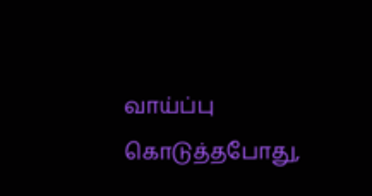வாய்ப்பு கொடுத்தபோது,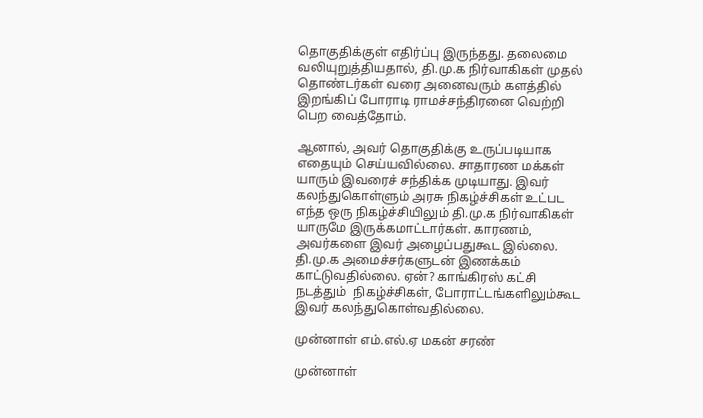தொகுதிக்குள் எதிர்ப்பு இருந்தது. தலைமை வலியுறுத்தியதால், தி.மு.க நிர்வாகிகள் முதல் தொண்டர்கள் வரை அனைவரும் களத்தில் இறங்கிப் போராடி ராமச்சந்திரனை வெற்றி பெற வைத்தோம்.

ஆனால், அவர் தொகுதிக்கு உருப்படியாக எதையும் செய்யவில்லை. சாதாரண மக்கள் யாரும் இவரைச் சந்திக்க முடியாது. இவர் கலந்துகொள்ளும் அரசு நிகழ்ச்சிகள் உட்பட எந்த ஒரு நிகழ்ச்சியிலும் தி.மு.க நிர்வாகிகள் யாருமே இருக்கமாட்டார்கள். காரணம், அவர்களை இவர் அழைப்பதுகூட இல்லை. தி.மு.க அமைச்சர்களுடன் இணக்கம் காட்டுவதில்லை. ஏன்? காங்கிரஸ் கட்சி நடத்தும்  நிகழ்ச்சிகள், போராட்டங்களிலும்கூட இவர் கலந்துகொள்வதில்லை.

முன்னாள் எம்.எல்.ஏ மகன் சரண்

முன்னாள்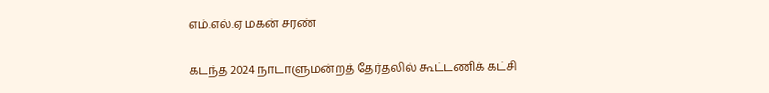எம்.எல்.ஏ மகன் சரண்

கடந்த 2024 நாடாளுமன்றத் தேர்தலில் கூட்டணிக் கட்சி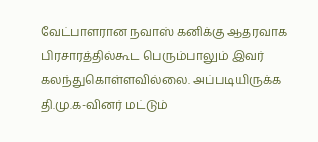வேட்பாளரான நவாஸ் கனிக்கு ஆதரவாக பிரசாரத்தில்கூட பெரும்பாலும் இவர் கலந்துகொள்ளவில்லை. அப்படியிருக்க தி.மு.க-வினர் மட்டும்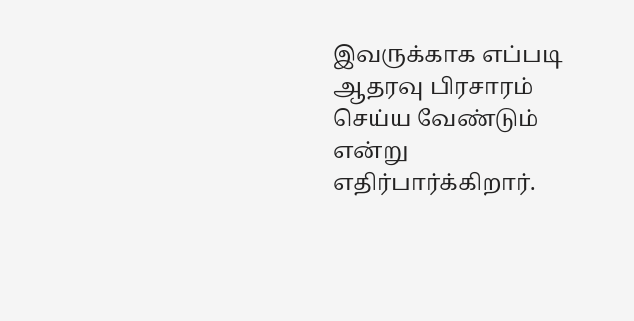இவருக்காக எப்படி ஆதரவு பிரசாரம் செய்ய வேண்டும் என்று எதிர்பார்க்கிறார்.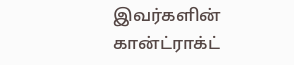இவர்களின் கான்ட்ராக்ட்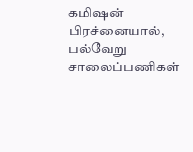கமிஷன் பிரச்னையால், பல்வேறு சாலைப்பணிகள்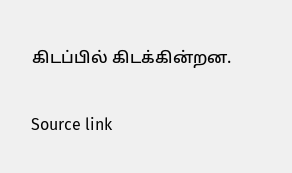கிடப்பில் கிடக்கின்றன.

Source link